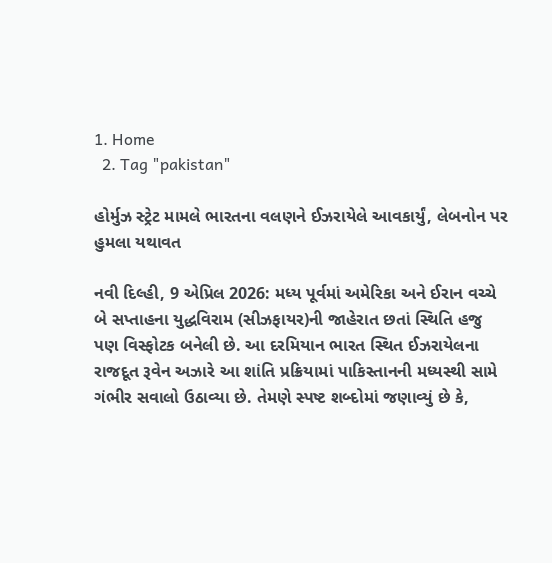1. Home
  2. Tag "pakistan"

હોર્મુઝ સ્ટ્રેટ મામલે ભારતના વલણને ઈઝરાયેલે આવકાર્યું, લેબનોન પર હુમલા યથાવત

નવી દિલ્હી, 9 એપ્રિલ 2026: મધ્ય પૂર્વમાં અમેરિકા અને ઈરાન વચ્ચે બે સપ્તાહના યુદ્ધવિરામ (સીઝફાયર)ની જાહેરાત છતાં સ્થિતિ હજુ પણ વિસ્ફોટક બનેલી છે. આ દરમિયાન ભારત સ્થિત ઈઝરાયેલના રાજદૂત રૂવેન અઝારે આ શાંતિ પ્રક્રિયામાં પાકિસ્તાનની મધ્યસ્થી સામે ગંભીર સવાલો ઉઠાવ્યા છે. તેમણે સ્પષ્ટ શબ્દોમાં જણાવ્યું છે કે,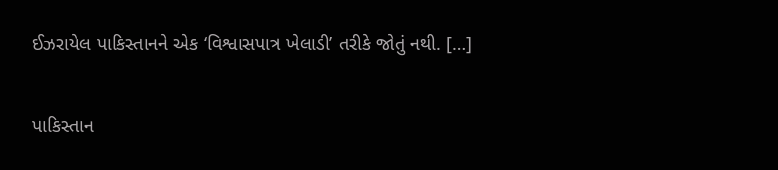ઈઝરાયેલ પાકિસ્તાનને એક ‘વિશ્વાસપાત્ર ખેલાડી’ તરીકે જોતું નથી. […]

પાકિસ્તાન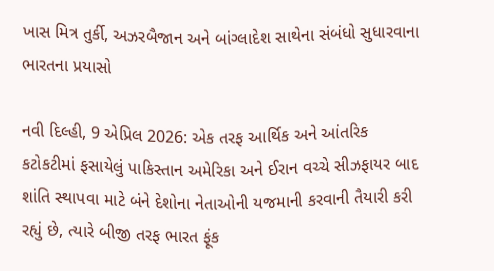ખાસ મિત્ર તુર્કી, અઝરબૈજાન અને બાંગ્લાદેશ સાથેના સંબંધો સુધારવાના ભારતના પ્રયાસો

નવી દિલ્હી, 9 એપ્રિલ 2026: એક તરફ આર્થિક અને આંતરિક કટોકટીમાં ફસાયેલું પાકિસ્તાન અમેરિકા અને ઈરાન વચ્ચે સીઝફાયર બાદ શાંતિ સ્થાપવા માટે બંને દેશોના નેતાઓની યજમાની કરવાની તૈયારી કરી રહ્યું છે, ત્યારે બીજી તરફ ભારત ફૂંક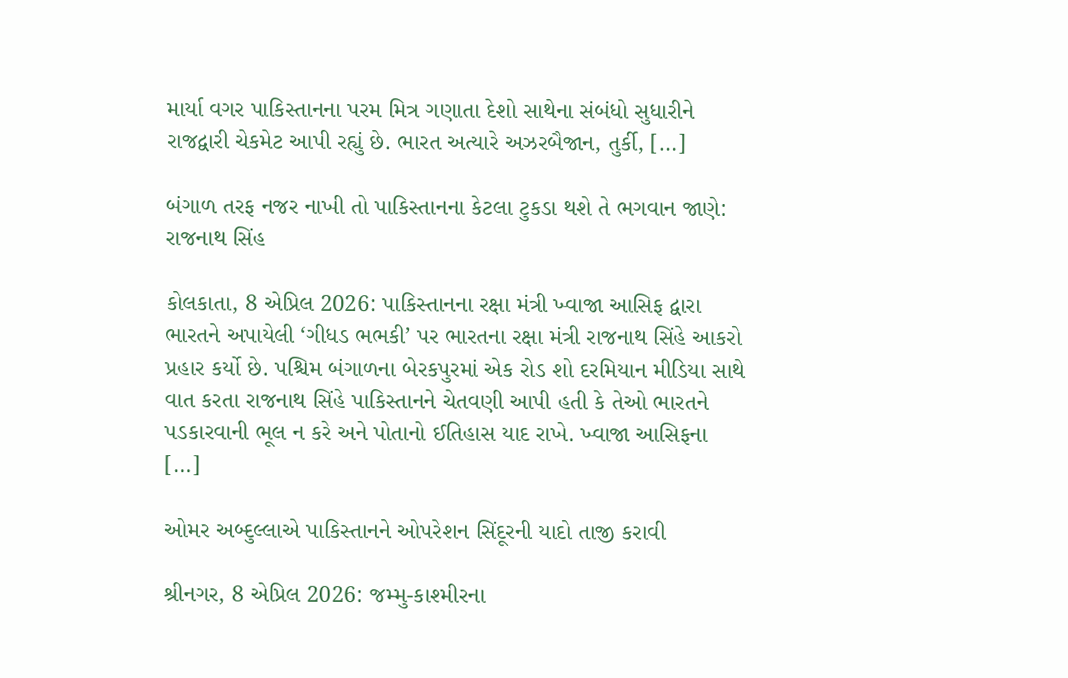માર્યા વગર પાકિસ્તાનના પરમ મિત્ર ગણાતા દેશો સાથેના સંબંધો સુધારીને રાજદ્વારી ચેકમેટ આપી રહ્યું છે. ભારત અત્યારે અઝરબૈજાન, તુર્કી, […]

બંગાળ તરફ નજર નાખી તો પાકિસ્તાનના કેટલા ટુકડા થશે તે ભગવાન જાણે: રાજનાથ સિંહ

કોલકાતા, 8 એપ્રિલ 2026: પાકિસ્તાનના રક્ષા મંત્રી ખ્વાજા આસિફ દ્વારા ભારતને અપાયેલી ‘ગીધડ ભભકી’ પર ભારતના રક્ષા મંત્રી રાજનાથ સિંહે આકરો પ્રહાર કર્યો છે. પશ્ચિમ બંગાળના બેરકપુરમાં એક રોડ શો દરમિયાન મીડિયા સાથે વાત કરતા રાજનાથ સિંહે પાકિસ્તાનને ચેતવણી આપી હતી કે તેઓ ભારતને પડકારવાની ભૂલ ન કરે અને પોતાનો ઈતિહાસ યાદ રાખે. ખ્વાજા આસિફના […]

ઓમર અબ્દુલ્લાએ પાકિસ્તાનને ઓપરેશન સિંદૂરની યાદો તાજી કરાવી

શ્રીનગર, 8 એપ્રિલ 2026: જમ્મુ-કાશ્મીરના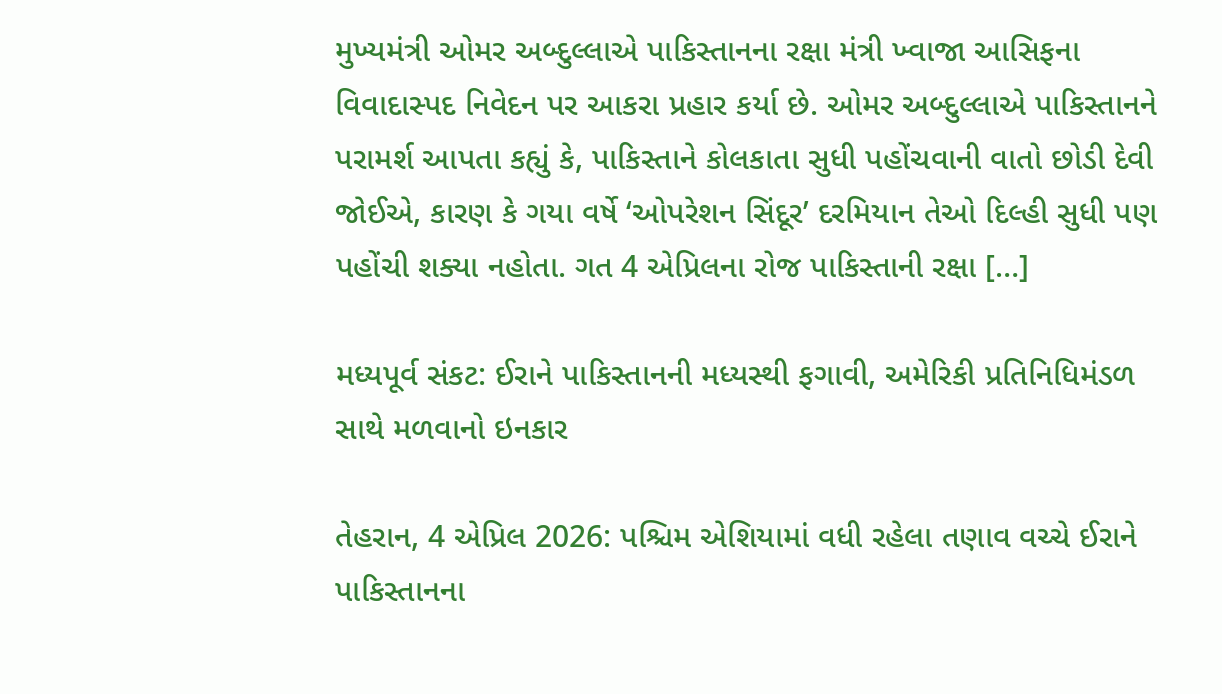મુખ્યમંત્રી ઓમર અબ્દુલ્લાએ પાકિસ્તાનના રક્ષા મંત્રી ખ્વાજા આસિફના વિવાદાસ્પદ નિવેદન પર આકરા પ્રહાર કર્યા છે. ઓમર અબ્દુલ્લાએ પાકિસ્તાનને પરામર્શ આપતા કહ્યું કે, પાકિસ્તાને કોલકાતા સુધી પહોંચવાની વાતો છોડી દેવી જોઈએ, કારણ કે ગયા વર્ષે ‘ઓપરેશન સિંદૂર’ દરમિયાન તેઓ દિલ્હી સુધી પણ પહોંચી શક્યા નહોતા. ગત 4 એપ્રિલના રોજ પાકિસ્તાની રક્ષા […]

મધ્યપૂર્વ સંકટ: ઈરાને પાકિસ્તાનની મધ્યસ્થી ફગાવી, અમેરિકી પ્રતિનિધિમંડળ સાથે મળવાનો ઇનકાર

તેહરાન, 4 એપ્રિલ 2026: પશ્ચિમ એશિયામાં વધી રહેલા તણાવ વચ્ચે ઈરાને પાકિસ્તાનના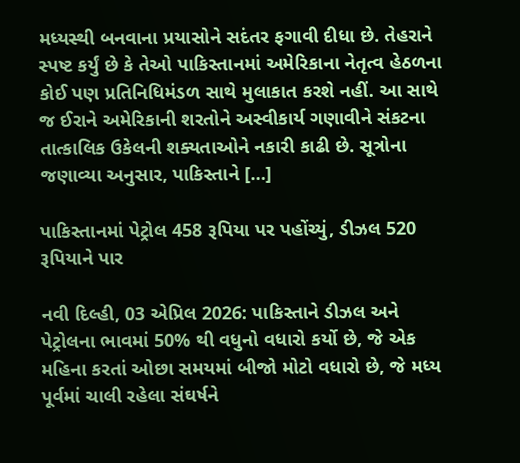મધ્યસ્થી બનવાના પ્રયાસોને સદંતર ફગાવી દીધા છે. તેહરાને સ્પષ્ટ કર્યું છે કે તેઓ પાકિસ્તાનમાં અમેરિકાના નેતૃત્વ હેઠળના કોઈ પણ પ્રતિનિધિમંડળ સાથે મુલાકાત કરશે નહીં. આ સાથે જ ઈરાને અમેરિકાની શરતોને અસ્વીકાર્ય ગણાવીને સંકટના તાત્કાલિક ઉકેલની શક્યતાઓને નકારી કાઢી છે. સૂત્રોના જણાવ્યા અનુસાર, પાકિસ્તાને […]

પાકિસ્તાનમાં પેટ્રોલ 458 રૂપિયા પર પહોંચ્યું, ડીઝલ 520 રૂપિયાને પાર

નવી દિલ્હી, 03 એપ્રિલ 2026: પાકિસ્તાને ડીઝલ અને પેટ્રોલના ભાવમાં 50% થી વધુનો વધારો કર્યો છે, જે એક મહિના કરતાં ઓછા સમયમાં બીજો મોટો વધારો છે, જે મધ્ય પૂર્વમાં ચાલી રહેલા સંઘર્ષને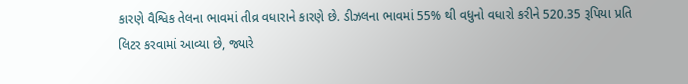કારણે વૈશ્વિક તેલના ભાવમાં તીવ્ર વધારાને કારણે છે. ડીઝલના ભાવમાં 55% થી વધુનો વધારો કરીને 520.35 રૂપિયા પ્રતિ લિટર કરવામાં આવ્યા છે, જ્યારે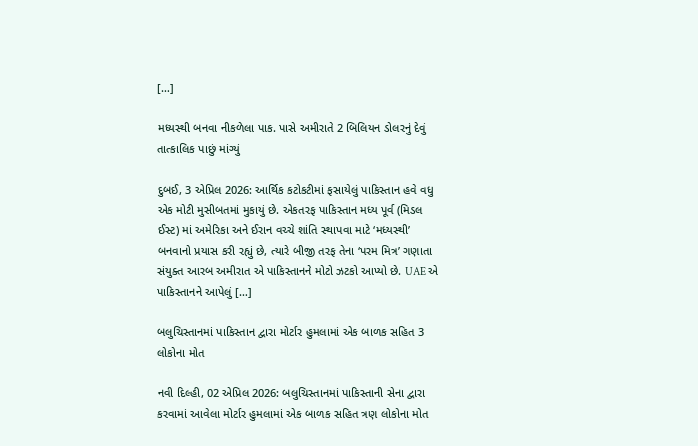[…]

મધ્યસ્થી બનવા નીકળેલા પાક. પાસે અમીરાતે 2 બિલિયન ડોલરનું દેવું તાત્કાલિક પાછું માંગ્યું

દુબઈ, 3 એપ્રિલ 2026: આર્થિક કટોકટીમાં ફસાયેલું પાકિસ્તાન હવે વધુ એક મોટી મુસીબતમાં મુકાયું છે. એકતરફ પાકિસ્તાન મધ્ય પૂર્વ (મિડલ ઈસ્ટ) માં અમેરિકા અને ઈરાન વચ્ચે શાંતિ સ્થાપવા માટે ‘મધ્યસ્થી’ બનવાનો પ્રયાસ કરી રહ્યું છે, ત્યારે બીજી તરફ તેના ‘પરમ મિત્ર’ ગણાતા સંયુક્ત આરબ અમીરાત એ પાકિસ્તાનને મોટો ઝટકો આપ્યો છે. UAE એ પાકિસ્તાનને આપેલું […]

બલુચિસ્તાનમાં પાકિસ્તાન દ્વારા મોર્ટાર હુમલામાં એક બાળક સહિત 3 લોકોના મોત

નવી દિલ્હી, 02 એપ્રિલ 2026: બલુચિસ્તાનમાં પાકિસ્તાની સેના દ્વારા કરવામાં આવેલા મોર્ટાર હુમલામાં એક બાળક સહિત ત્રણ લોકોના મોત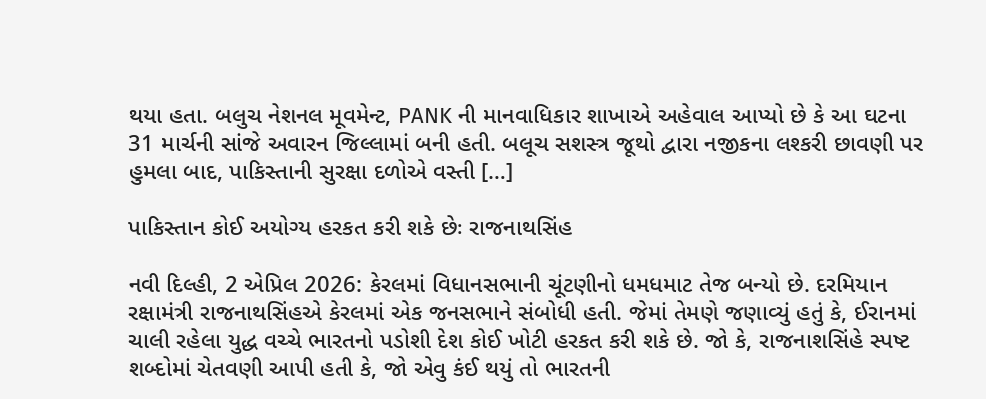થયા હતા. બલુચ નેશનલ મૂવમેન્ટ, PANK ની માનવાધિકાર શાખાએ અહેવાલ આપ્યો છે કે આ ઘટના 31 માર્ચની સાંજે અવારન જિલ્લામાં બની હતી. બલૂચ સશસ્ત્ર જૂથો દ્વારા નજીકના લશ્કરી છાવણી પર હુમલા બાદ, પાકિસ્તાની સુરક્ષા દળોએ વસ્તી […]

પાકિસ્તાન કોઈ અયોગ્ય હરકત કરી શકે છેઃ રાજનાથસિંહ

નવી દિલ્હી, 2 એપ્રિલ 2026: કેરલમાં વિધાનસભાની ચૂંટણીનો ધમધમાટ તેજ બન્યો છે. દરમિયાન રક્ષામંત્રી રાજનાથસિંહએ કેરલમાં એક જનસભાને સંબોધી હતી. જેમાં તેમણે જણાવ્યું હતું કે, ઈરાનમાં ચાલી રહેલા યુદ્ધ વચ્ચે ભારતનો પડોશી દેશ કોઈ ખોટી હરકત કરી શકે છે. જો કે, રાજનાશસિંહે સ્પષ્ટ શબ્દોમાં ચેતવણી આપી હતી કે, જો એવુ કંઈ થયું તો ભારતની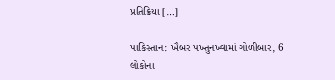પ્રતિક્રિયા […]

પાકિસ્તાન: ખૈબર પખ્તુનખ્વામાં ગોળીબાર, 6 લોકોના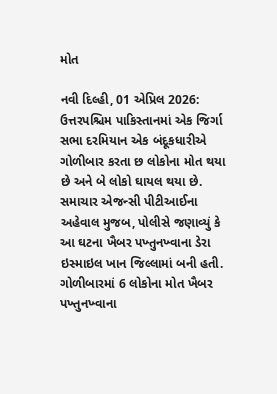મોત

નવી દિલ્હી, 01 એપ્રિલ 2026: ઉત્તરપશ્ચિમ પાકિસ્તાનમાં એક જિર્ગા સભા દરમિયાન એક બંદૂકધારીએ ગોળીબાર કરતા છ લોકોના મોત થયા છે અને બે લોકો ઘાયલ થયા છે. સમાચાર એજન્સી પીટીઆઈના અહેવાલ મુજબ, પોલીસે જણાવ્યું કે આ ઘટના ખૈબર પખ્તુનખ્વાના ડેરા ઇસ્માઇલ ખાન જિલ્લામાં બની હતી. ગોળીબારમાં 6 લોકોના મોત ખૈબર પખ્તુનખ્વાના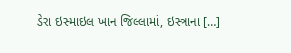ડેરા ઇસ્માઇલ ખાન જિલ્લામાં, ઇસ્ત્રાના […]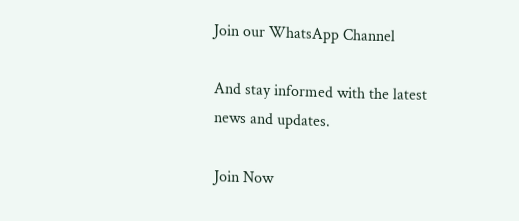Join our WhatsApp Channel

And stay informed with the latest news and updates.

Join Now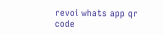revoi whats app qr code